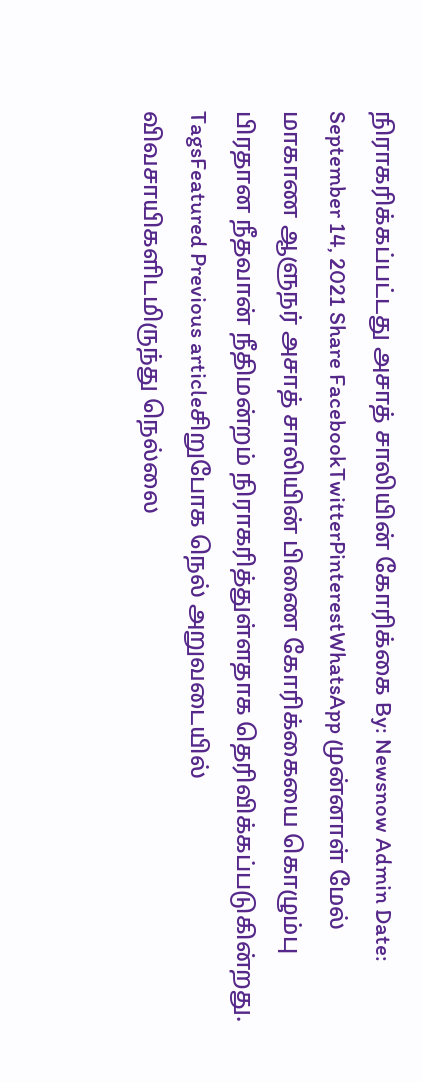நிராகரிக்கப்பட்டது அசாத் சாலியின் கோரிக்கை By: Newsnow Admin Date: September 14, 2021 Share FacebookTwitterPinterestWhatsApp முன்னாள் மேல் மாகாண ஆளுநர் அசாத் சாலியின் பிணை கோரிக்கையை கொழும்பு பிரதான நீதவான் நீதிமன்றம் நிராகரித்துள்ளதாக தெரிவிக்கப்படுகின்றது. TagsFeatured Previous articleசிறுபோக நெல் அறுவடையில் விவசாயிகளிடமிருந்து நெல்லை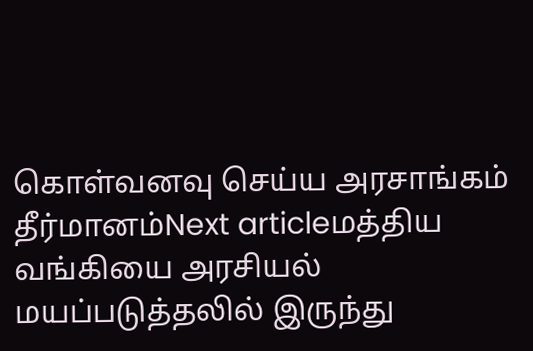கொள்வனவு செய்ய அரசாங்கம் தீர்மானம்Next articleமத்திய வங்கியை அரசியல் மயப்படுத்தலில் இருந்து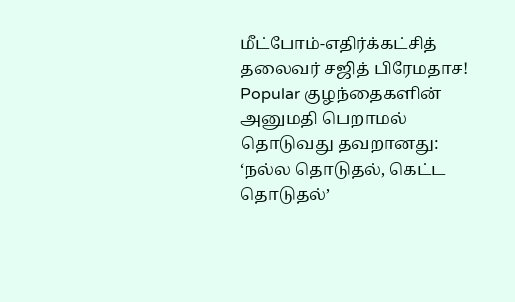மீட்போம்-எதிர்க்கட்சித் தலைவர் சஜித் பிரேமதாச! Popular குழந்தைகளின் அனுமதி பெறாமல் தொடுவது தவறானது: ‘நல்ல தொடுதல், கெட்ட தொடுதல்’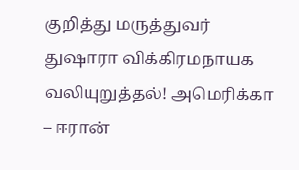குறித்து மருத்துவர் துஷாரா விக்கிரமநாயக வலியுறுத்தல்! அமெரிக்கா – ஈரான்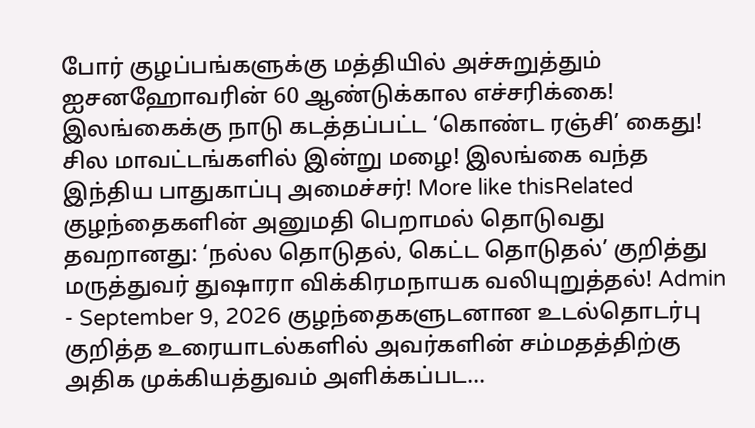போர் குழப்பங்களுக்கு மத்தியில் அச்சுறுத்தும் ஐசனஹோவரின் 60 ஆண்டுக்கால எச்சரிக்கை! இலங்கைக்கு நாடு கடத்தப்பட்ட ‘கொண்ட ரஞ்சி’ கைது! சில மாவட்டங்களில் இன்று மழை! இலங்கை வந்த இந்திய பாதுகாப்பு அமைச்சர்! More like thisRelated குழந்தைகளின் அனுமதி பெறாமல் தொடுவது தவறானது: ‘நல்ல தொடுதல், கெட்ட தொடுதல்’ குறித்து மருத்துவர் துஷாரா விக்கிரமநாயக வலியுறுத்தல்! Admin - September 9, 2026 குழந்தைகளுடனான உடல்தொடர்பு குறித்த உரையாடல்களில் அவர்களின் சம்மதத்திற்கு அதிக முக்கியத்துவம் அளிக்கப்பட...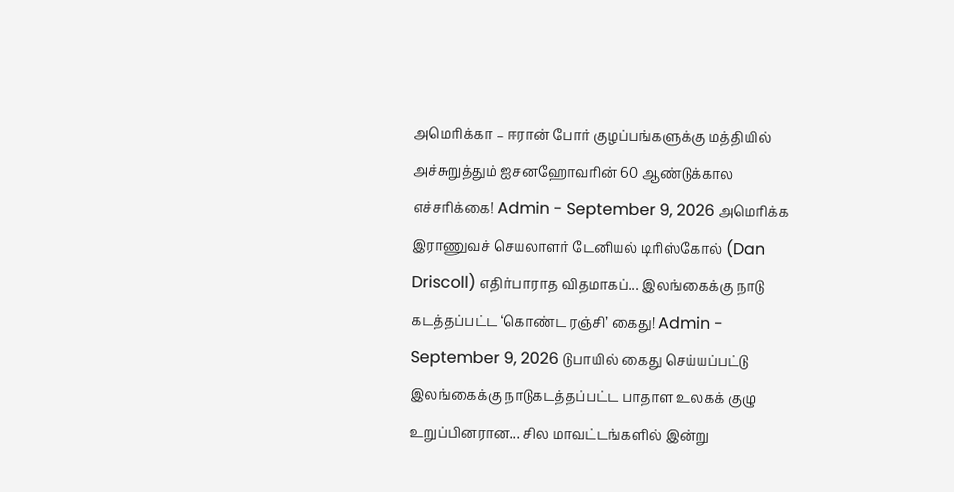அமெரிக்கா – ஈரான் போர் குழப்பங்களுக்கு மத்தியில் அச்சுறுத்தும் ஐசனஹோவரின் 60 ஆண்டுக்கால எச்சரிக்கை! Admin - September 9, 2026 அமெரிக்க இராணுவச் செயலாளர் டேனியல் டிரிஸ்கோல் (Dan Driscoll) எதிர்பாராத விதமாகப்... இலங்கைக்கு நாடு கடத்தப்பட்ட ‘கொண்ட ரஞ்சி’ கைது! Admin - September 9, 2026 டுபாயில் கைது செய்யப்பட்டு இலங்கைக்கு நாடுகடத்தப்பட்ட பாதாள உலகக் குழு உறுப்பினரான... சில மாவட்டங்களில் இன்று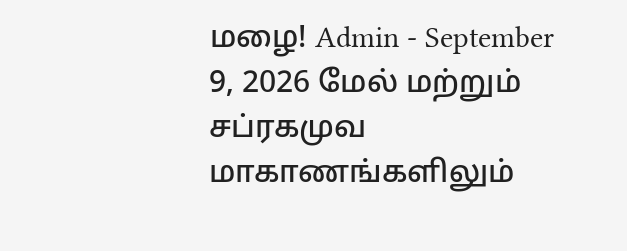மழை! Admin - September 9, 2026 மேல் மற்றும் சப்ரகமுவ மாகாணங்களிலும்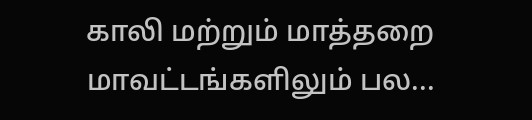காலி மற்றும் மாத்தறை மாவட்டங்களிலும் பல...